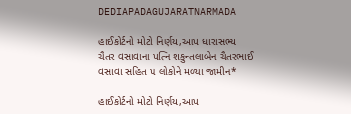DEDIAPADAGUJARATNARMADA

હાઈકોર્ટનો મોટો નિર્ણય,આપ ધારાસભ્ય ચૈતર વસાવાના પત્નિ શકુન્તલાબેન ચૈતરભાઈ વસાવા સહિત ૫ લોકોને મળ્યા જામીન*

હાઈકોર્ટનો મોટો નિર્ણય,આપ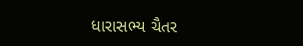ધારાસભ્ય ચૈતર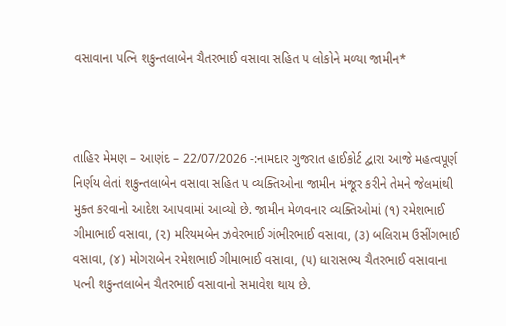વસાવાના પત્નિ શકુન્તલાબેન ચૈતરભાઈ વસાવા સહિત ૫ લોકોને મળ્યા જામીન*



તાહિર મેમણ – આણંદ – 22/07/2026 -:નામદાર ગુજરાત હાઈકોર્ટ દ્વારા આજે મહત્વપૂર્ણ નિર્ણય લેતાં શકુન્તલાબેન વસાવા સહિત ૫ વ્યક્તિઓના જામીન મંજૂર કરીને તેમને જેલમાંથી મુક્ત કરવાનો આદેશ આપવામાં આવ્યો છે. જામીન મેળવનાર વ્યક્તિઓમાં (૧) રમેશભાઈ ગીમાભાઈ વસાવા, (૨) મરિયમબેન ઝવેરભાઈ ગંભીરભાઈ વસાવા, (૩) બલિરામ ઉસીંગભાઈ વસાવા, (૪) મોગરાબેન રમેશભાઈ ગીમાભાઈ વસાવા, (૫) ધારાસભ્ય ચૈતરભાઈ વસાવાના પત્ની શકુન્તલાબેન ચૈતરભાઈ વસાવાનો સમાવેશ થાય છે.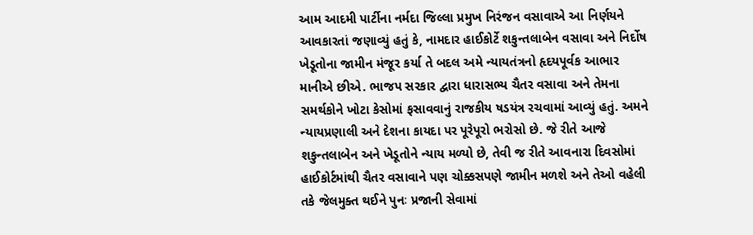આમ આદમી પાર્ટીના નર્મદા જિલ્લા પ્રમુખ નિરંજન વસાવાએ આ નિર્ણયને આવકારતાં જણાવ્યું હતું કે, નામદાર હાઈકોર્ટે શકુન્તલાબેન વસાવા અને નિર્દોષ ખેડૂતોના જામીન મંજૂર કર્યા તે બદલ અમે ન્યાયતંત્રનો હૃદયપૂર્વક આભાર માનીએ છીએ. ભાજપ સરકાર દ્વારા ધારાસભ્ય ચૈતર વસાવા અને તેમના સમર્થકોને ખોટા કેસોમાં ફસાવવાનું રાજકીય ષડયંત્ર રચવામાં આવ્યું હતું. અમને ન્યાયપ્રણાલી અને દેશના કાયદા પર પૂરેપૂરો ભરોસો છે. જે રીતે આજે શકુન્તલાબેન અને ખેડૂતોને ન્યાય મળ્યો છે, તેવી જ રીતે આવનારા દિવસોમાં હાઈકોર્ટમાંથી ચૈતર વસાવાને પણ ચોક્કસપણે જામીન મળશે અને તેઓ વહેલી તકે જેલમુક્ત થઈને પુનઃ પ્રજાની સેવામાં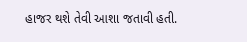હાજર થશે તેવી આશા જતાવી હતી.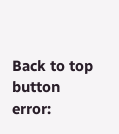Back to top button
error: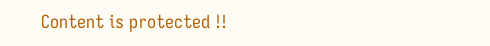Content is protected !!